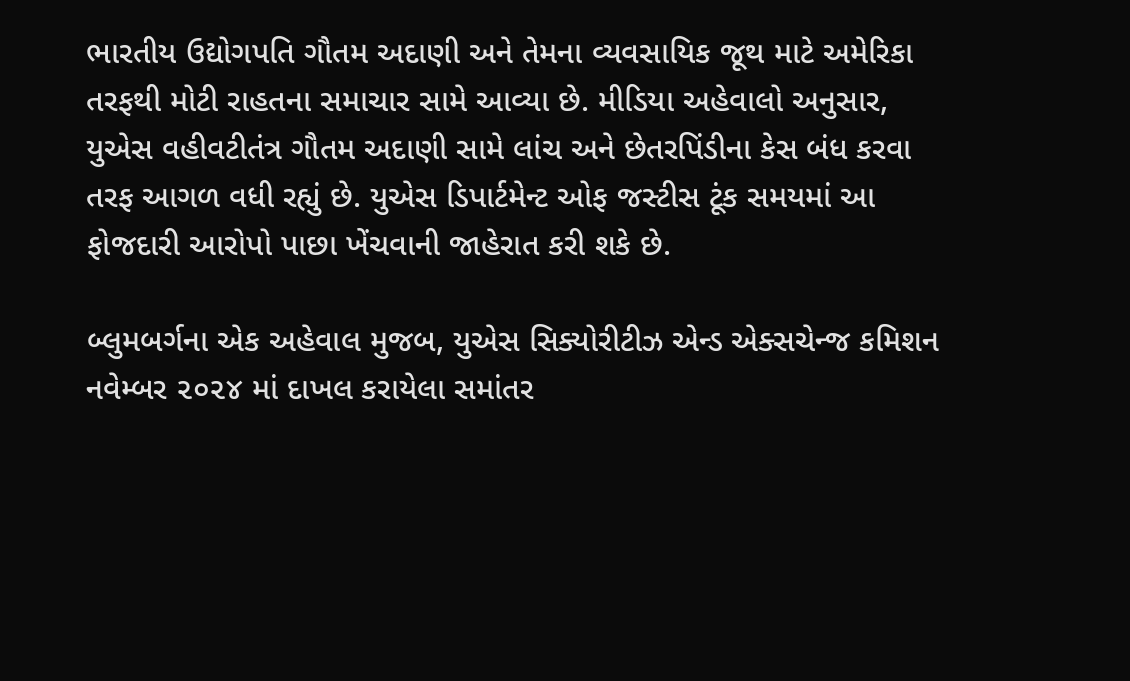ભારતીય ઉદ્યોગપતિ ગૌતમ અદાણી અને તેમના વ્યવસાયિક જૂથ માટે અમેરિકા તરફથી મોટી રાહતના સમાચાર સામે આવ્યા છે. મીડિયા અહેવાલો અનુસાર, યુએસ વહીવટીતંત્ર ગૌતમ અદાણી સામે લાંચ અને છેતરપિંડીના કેસ બંધ કરવા તરફ આગળ વધી રહ્યું છે. યુએસ ડિપાર્ટમેન્ટ ઓફ જસ્ટીસ ટૂંક સમયમાં આ ફોજદારી આરોપો પાછા ખેંચવાની જાહેરાત કરી શકે છે.

બ્લુમબર્ગના એક અહેવાલ મુજબ, યુએસ સિક્યોરીટીઝ એન્ડ એક્સચેન્જ કમિશન નવેમ્બર ૨૦૨૪ માં દાખલ કરાયેલા સમાંતર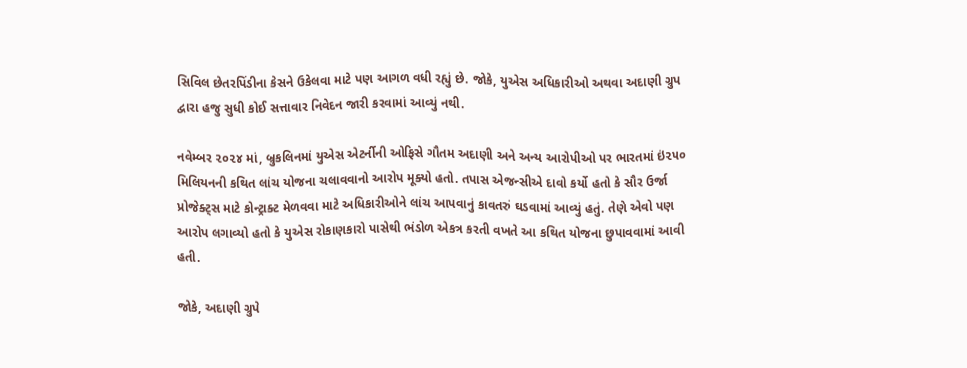સિવિલ છેતરપિંડીના કેસને ઉકેલવા માટે પણ આગળ વધી રહ્યું છે. જોકે, યુએસ અધિકારીઓ અથવા અદાણી ગ્રુપ દ્વારા હજુ સુધી કોઈ સત્તાવાર નિવેદન જારી કરવામાં આવ્યું નથી.

નવેમ્બર ૨૦૨૪ માં, બ્રુકલિનમાં યુએસ એટર્નીની ઓફિસે ગૌતમ અદાણી અને અન્ય આરોપીઓ પર ભારતમાં ઇં૨૫૦ મિલિયનની કથિત લાંચ યોજના ચલાવવાનો આરોપ મૂક્યો હતો. તપાસ એજન્સીએ દાવો કર્યો હતો કે સૌર ઉર્જા પ્રોજેક્ટ્‌સ માટે કોન્ટ્રાક્ટ મેળવવા માટે અધિકારીઓને લાંચ આપવાનું કાવતરું ઘડવામાં આવ્યું હતું. તેણે એવો પણ આરોપ લગાવ્યો હતો કે યુએસ રોકાણકારો પાસેથી ભંડોળ એકત્ર કરતી વખતે આ કથિત યોજના છુપાવવામાં આવી હતી.

જોકે, અદાણી ગ્રુપે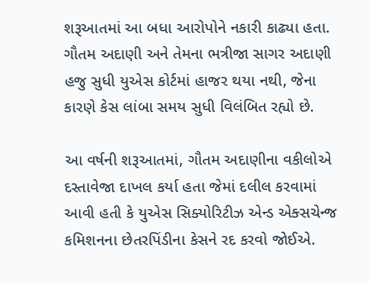શરૂઆતમાં આ બધા આરોપોને નકારી કાઢ્યા હતા. ગૌતમ અદાણી અને તેમના ભત્રીજા સાગર અદાણી હજુ સુધી યુએસ કોર્ટમાં હાજર થયા નથી, જેના કારણે કેસ લાંબા સમય સુધી વિલંબિત રહ્યો છે.

આ વર્ષની શરૂઆતમાં, ગૌતમ અદાણીના વકીલોએ દસ્તાવેજા દાખલ કર્યા હતા જેમાં દલીલ કરવામાં આવી હતી કે યુએસ સિક્યોરિટીઝ એન્ડ એક્સચેન્જ કમિશનના છેતરપિંડીના કેસને રદ કરવો જોઈએ.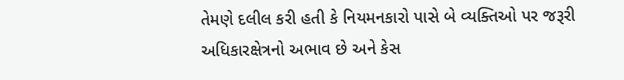તેમણે દલીલ કરી હતી કે નિયમનકારો પાસે બે વ્યક્તિઓ પર જરૂરી અધિકારક્ષેત્રનો અભાવ છે અને કેસ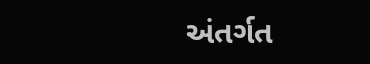અંતર્ગત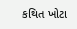કથિત ખોટા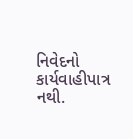નિવેદનો કાર્યવાહીપાત્ર નથી.